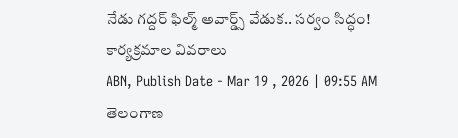నేడు గద్దర్ ఫిల్మ్ అవార్డ్స్ వేడుక.. సర్వం సిద్ధం! కార్యక్రమాల వివరాలు
ABN, Publish Date - Mar 19 , 2026 | 09:55 AM
తెలంగాణ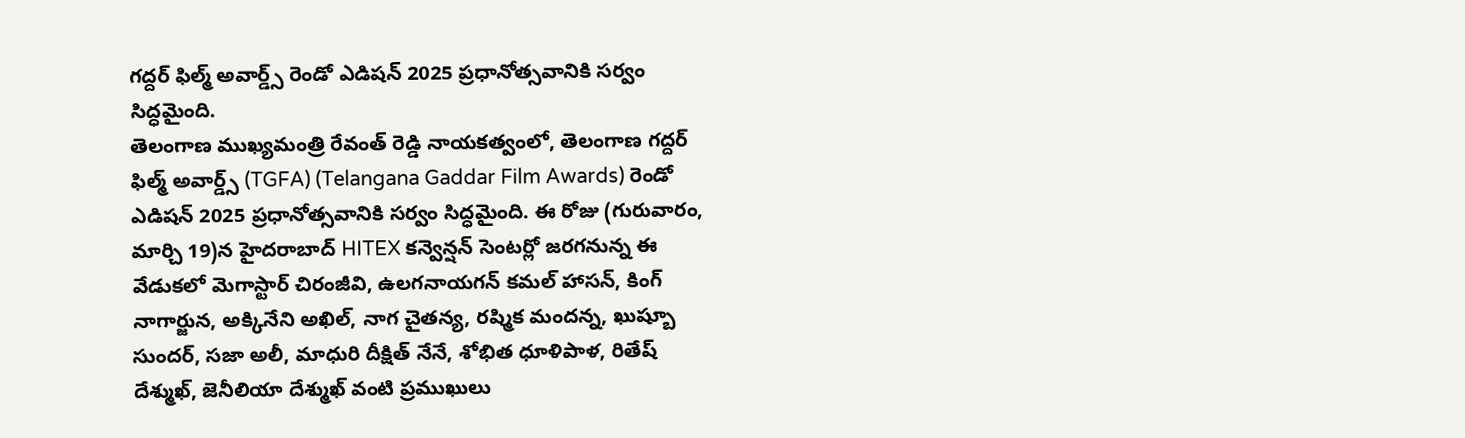గద్దర్ ఫిల్మ్ అవార్డ్స్ రెండో ఎడిషన్ 2025 ప్రధానోత్సవానికి సర్వం సిద్ధమైంది.
తెలంగాణ ముఖ్యమంత్రి రేవంత్ రెడ్డి నాయకత్వంలో, తెలంగాణ గద్దర్ ఫిల్మ్ అవార్డ్స్ (TGFA) (Telangana Gaddar Film Awards) రెండో ఎడిషన్ 2025 ప్రధానోత్సవానికి సర్వం సిద్ధమైంది. ఈ రోజు (గురువారం, మార్చి 19)న హైదరాబాద్ HITEX కన్వెన్షన్ సెంటర్లో జరగనున్న ఈ వేడుకలో మెగాస్టార్ చిరంజీవి, ఉలగనాయగన్ కమల్ హాసన్, కింగ్ నాగార్జున, అక్కినేని అఖిల్, నాగ చైతన్య, రష్మిక మందన్న, ఖుష్బూ సుందర్, సజా అలీ, మాధురి దీక్షిత్ నేనే, శోభిత ధూళిపాళ, రితేష్ దేశ్ముఖ్, జెనీలియా దేశ్ముఖ్ వంటి ప్రముఖులు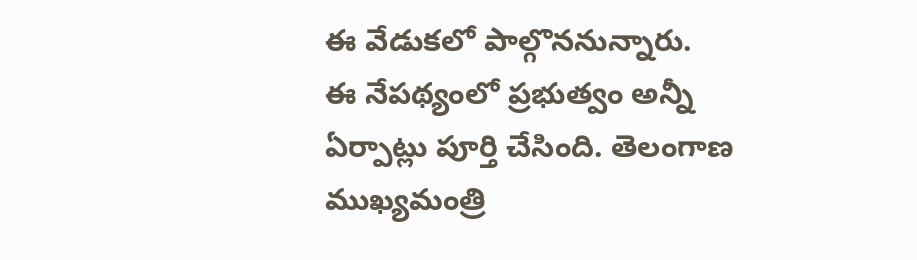ఈ వేడుకలో పాల్గొననున్నారు.
ఈ నేపథ్యంలో ప్రభుత్వం అన్నీ ఏర్పాట్లు పూర్తి చేసింది. తెలంగాణ ముఖ్యమంత్రి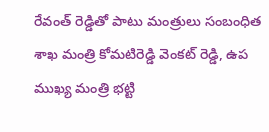రేవంత్ రెడ్డితో పాటు మంత్రులు సంబంధిత శాఖ మంత్రి కోమటిరెడ్డి వెంకట్ రెడ్డి, ఉప ముఖ్య మంత్రి భట్టి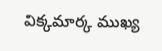విక్కమార్క ముఖ్య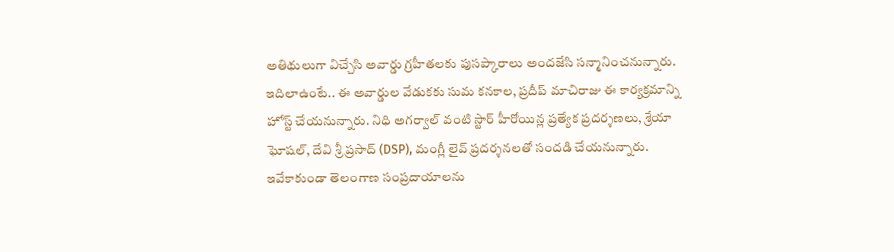అతిథులుగా విచ్చేసి అవార్డు గ్రహీతలకు పుసప్కారాలు అందజేసి సన్మానించనున్నారు.
ఇదిలాఉంటే.. ఈ అవార్డుల వేడుకకు సుమ కనకాల, ప్రదీప్ మాచిరాజు ఈ కార్యక్రమాన్ని హోస్ట్ చేయనున్నారు. నిధి అగర్వాల్ వంటి స్టార్ హీరోయిన్ల ప్రత్యేక ప్రదర్శణలు, శ్రేయా ఘోషల్, దేవి శ్రీ ప్రసాద్ (DSP), మంగ్లీ లైవ్ ప్రదర్శనలతో సందడి చేయనున్నారు. ఇవేకాకుండా తెలంగాణ సంప్రదాయాలను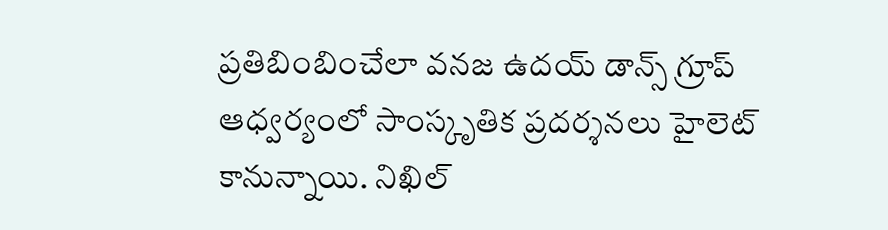ప్రతిబింబించేలా వనజ ఉదయ్ డాన్స్ గ్రూప్ ఆధ్వర్యంలో సాంస్కృతిక ప్రదర్శనలు హైలెట్ కానున్నాయి. నిఖిల్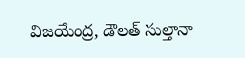విజయేంద్ర, డౌలత్ సుల్తానా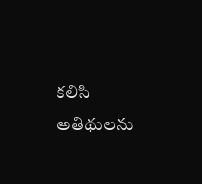కలిసి అతిథులను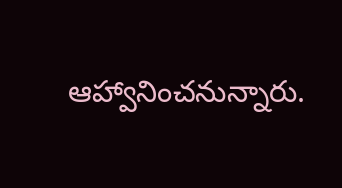ఆహ్వానించనున్నారు.